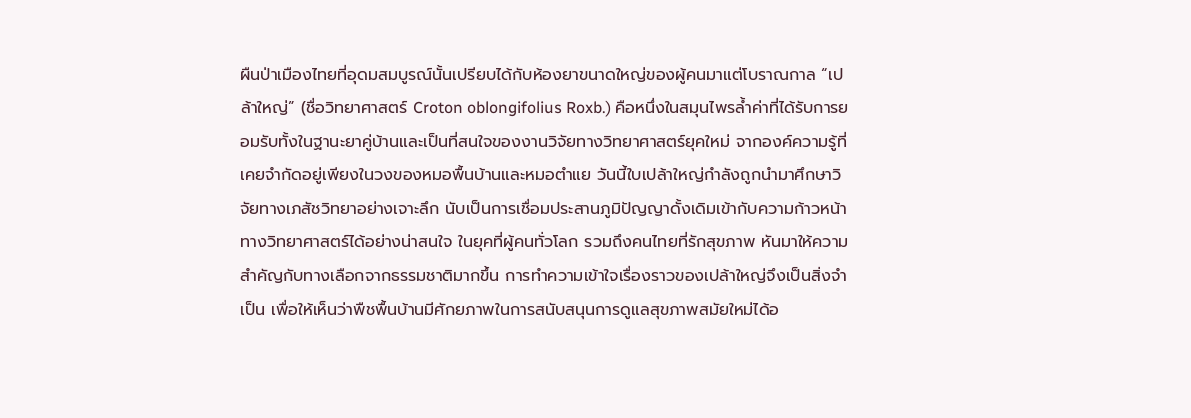ผืนป่าเมืองไทยที่อุดมสมบูรณ์นั้นเปรียบได้กับห้องยาขนาดใหญ่ของผู้คนมาแต่โบราณกาล “เปล้าใหญ่” (ชื่อวิทยาศาสตร์ Croton oblongifolius Roxb.) คือหนึ่งในสมุนไพรล้ำค่าที่ได้รับการยอมรับทั้งในฐานะยาคู่บ้านและเป็นที่สนใจของงานวิจัยทางวิทยาศาสตร์ยุคใหม่ จากองค์ความรู้ที่เคยจำกัดอยู่เพียงในวงของหมอพื้นบ้านและหมอตำแย วันนี้ใบเปล้าใหญ่กำลังถูกนำมาศึกษาวิจัยทางเภสัชวิทยาอย่างเจาะลึก นับเป็นการเชื่อมประสานภูมิปัญญาดั้งเดิมเข้ากับความก้าวหน้าทางวิทยาศาสตร์ได้อย่างน่าสนใจ ในยุคที่ผู้คนทั่วโลก รวมถึงคนไทยที่รักสุขภาพ หันมาให้ความสำคัญกับทางเลือกจากธรรมชาติมากขึ้น การทำความเข้าใจเรื่องราวของเปล้าใหญ่จึงเป็นสิ่งจำเป็น เพื่อให้เห็นว่าพืชพื้นบ้านมีศักยภาพในการสนับสนุนการดูแลสุขภาพสมัยใหม่ได้อ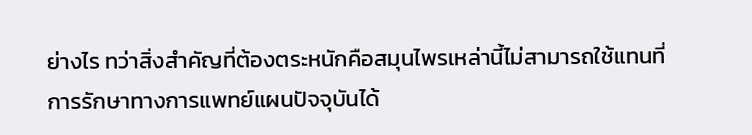ย่างไร ทว่าสิ่งสำคัญที่ต้องตระหนักคือสมุนไพรเหล่านี้ไม่สามารถใช้แทนที่การรักษาทางการแพทย์แผนปัจจุบันได้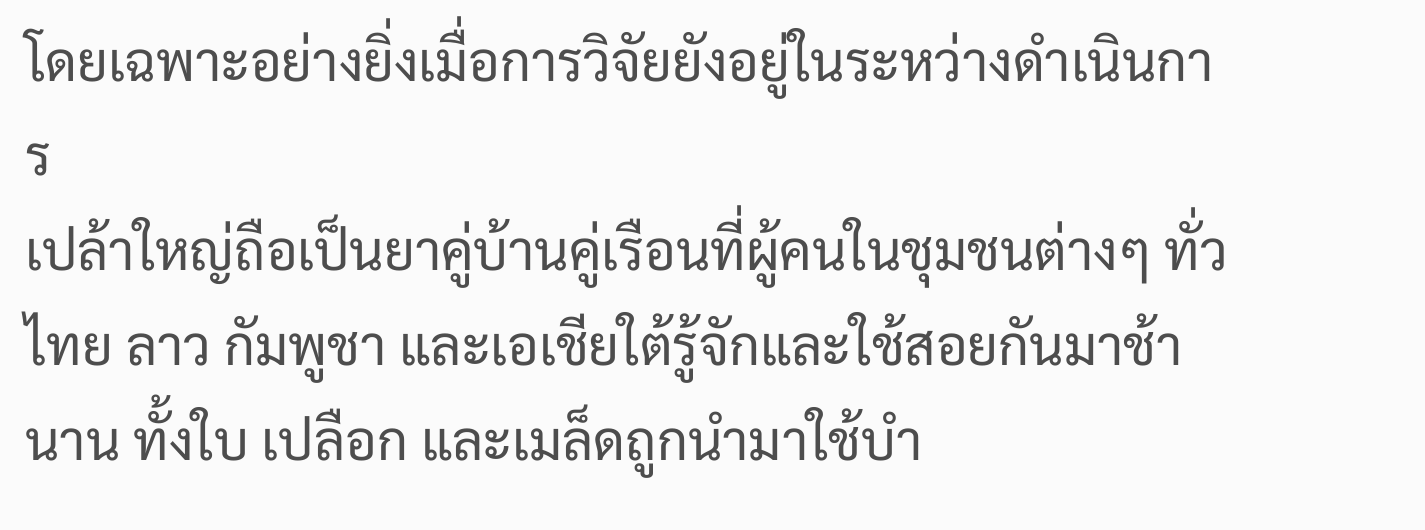โดยเฉพาะอย่างยิ่งเมื่อการวิจัยยังอยู่ในระหว่างดำเนินการ
เปล้าใหญ่ถือเป็นยาคู่บ้านคู่เรือนที่ผู้คนในชุมชนต่างๆ ทั่วไทย ลาว กัมพูชา และเอเชียใต้รู้จักและใช้สอยกันมาช้านาน ทั้งใบ เปลือก และเมล็ดถูกนำมาใช้บำ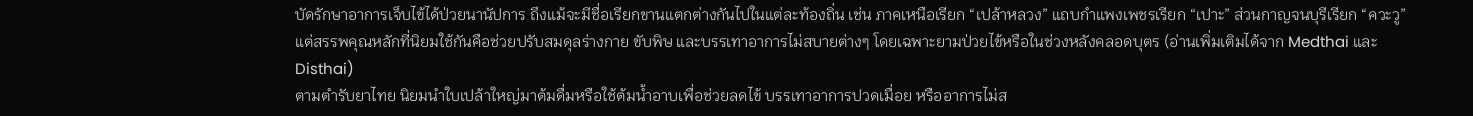บัดรักษาอาการเจ็บไข้ได้ป่วยนานัปการ ถึงแม้จะมีชื่อเรียกขานแตกต่างกันไปในแต่ละท้องถิ่น เช่น ภาคเหนือเรียก “เปล้าหลวง” แถบกำแพงเพชรเรียก “เปาะ” ส่วนกาญจนบุรีเรียก “ควะวู” แต่สรรพคุณหลักที่นิยมใช้กันคือช่วยปรับสมดุลร่างกาย ขับพิษ และบรรเทาอาการไม่สบายต่างๆ โดยเฉพาะยามป่วยไข้หรือในช่วงหลังคลอดบุตร (อ่านเพิ่มเติมได้จาก Medthai และ Disthai)
ตามตำรับยาไทย นิยมนำใบเปล้าใหญ่มาต้มดื่มหรือใช้ต้มน้ำอาบเพื่อช่วยลดไข้ บรรเทาอาการปวดเมื่อย หรืออาการไม่ส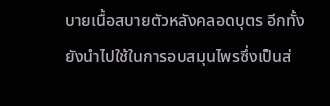บายเนื้อสบายตัวหลังคลอดบุตร อีกทั้งยังนำไปใช้ในการอบสมุนไพรซึ่งเป็นส่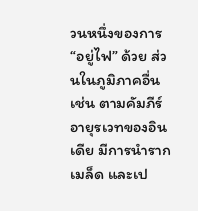วนหนึ่งของการ “อยู่ไฟ” ด้วย ส่วนในภูมิภาคอื่น เช่น ตามคัมภีร์อายุรเวทของอินเดีย มีการนำราก เมล็ด และเป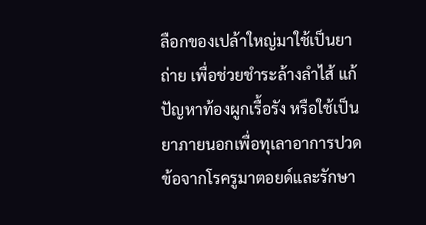ลือกของเปล้าใหญ่มาใช้เป็นยาถ่าย เพื่อช่วยชำระล้างลำไส้ แก้ปัญหาท้องผูกเรื้อรัง หรือใช้เป็นยาภายนอกเพื่อทุเลาอาการปวดข้อจากโรครูมาตอยด์และรักษา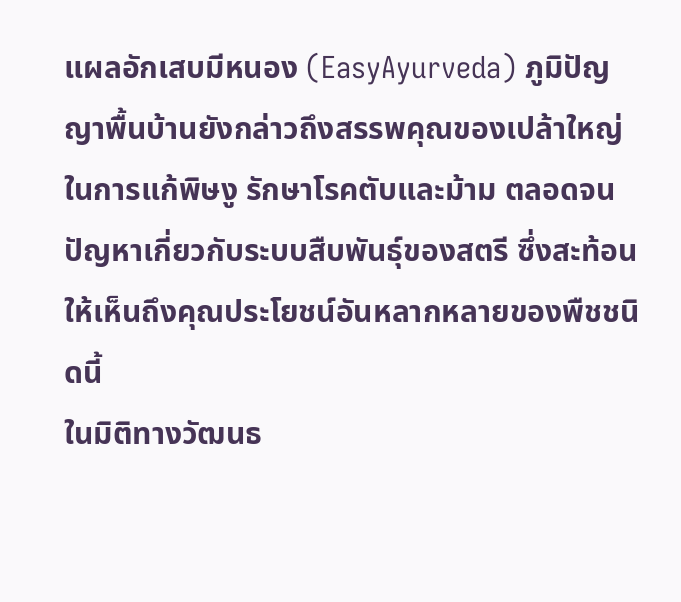แผลอักเสบมีหนอง (EasyAyurveda) ภูมิปัญญาพื้นบ้านยังกล่าวถึงสรรพคุณของเปล้าใหญ่ในการแก้พิษงู รักษาโรคตับและม้าม ตลอดจนปัญหาเกี่ยวกับระบบสืบพันธุ์ของสตรี ซึ่งสะท้อนให้เห็นถึงคุณประโยชน์อันหลากหลายของพืชชนิดนี้
ในมิติทางวัฒนธ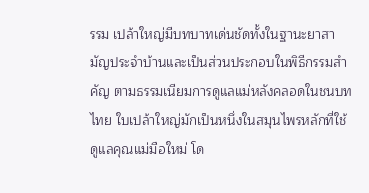รรม เปล้าใหญ่มีบทบาทเด่นชัดทั้งในฐานะยาสามัญประจำบ้านและเป็นส่วนประกอบในพิธีกรรมสำคัญ ตามธรรมเนียมการดูแลแม่หลังคลอดในชนบทไทย ใบเปล้าใหญ่มักเป็นหนึ่งในสมุนไพรหลักที่ใช้ดูแลคุณแม่มือใหม่ โด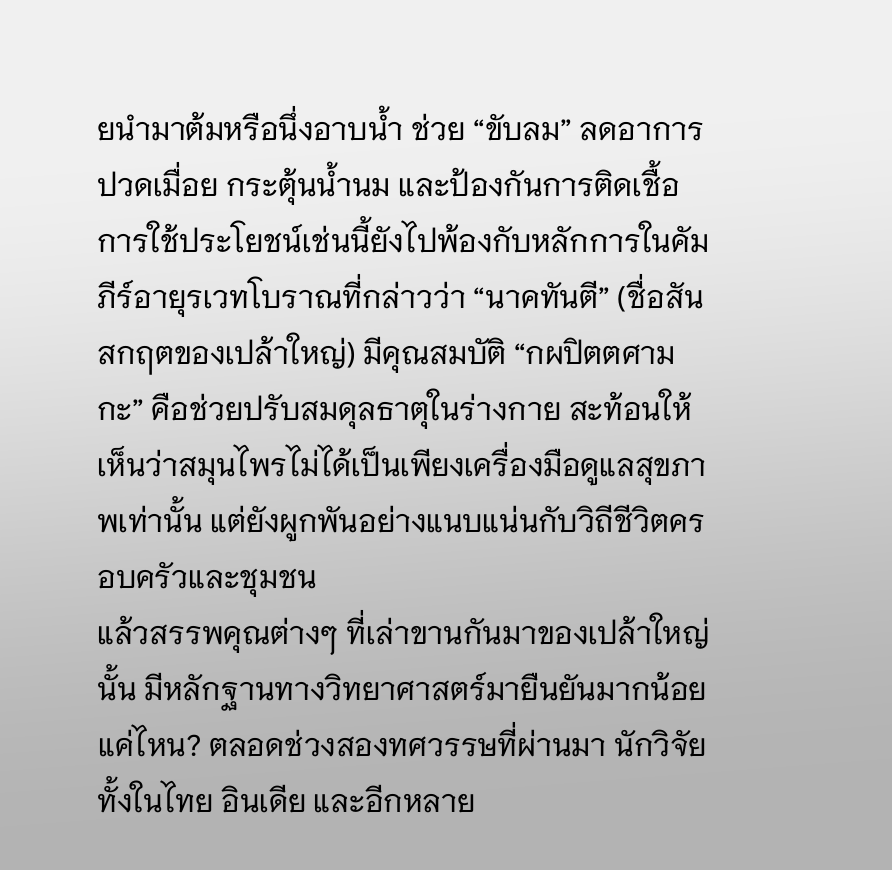ยนำมาต้มหรือนึ่งอาบน้ำ ช่วย “ขับลม” ลดอาการปวดเมื่อย กระตุ้นน้ำนม และป้องกันการติดเชื้อ การใช้ประโยชน์เช่นนี้ยังไปพ้องกับหลักการในคัมภีร์อายุรเวทโบราณที่กล่าวว่า “นาคทันตี” (ชื่อสันสกฤตของเปล้าใหญ่) มีคุณสมบัติ “กผปิตตศามกะ” คือช่วยปรับสมดุลธาตุในร่างกาย สะท้อนให้เห็นว่าสมุนไพรไม่ได้เป็นเพียงเครื่องมือดูแลสุขภาพเท่านั้น แต่ยังผูกพันอย่างแนบแน่นกับวิถีชีวิตครอบครัวและชุมชน
แล้วสรรพคุณต่างๆ ที่เล่าขานกันมาของเปล้าใหญ่นั้น มีหลักฐานทางวิทยาศาสตร์มายืนยันมากน้อยแค่ไหน? ตลอดช่วงสองทศวรรษที่ผ่านมา นักวิจัยทั้งในไทย อินเดีย และอีกหลาย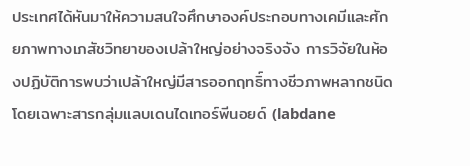ประเทศได้หันมาให้ความสนใจศึกษาองค์ประกอบทางเคมีและศักยภาพทางเภสัชวิทยาของเปล้าใหญ่อย่างจริงจัง การวิจัยในห้องปฏิบัติการพบว่าเปล้าใหญ่มีสารออกฤทธิ์ทางชีวภาพหลากชนิด โดยเฉพาะสารกลุ่มแลบเดนไดเทอร์พีนอยด์ (labdane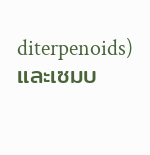diterpenoids) และเซมบ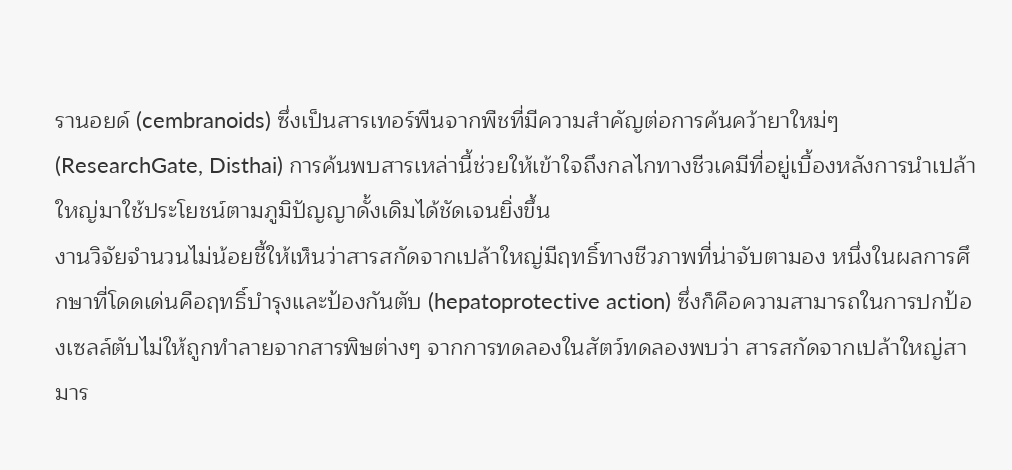รานอยด์ (cembranoids) ซึ่งเป็นสารเทอร์พีนจากพืชที่มีความสำคัญต่อการค้นคว้ายาใหม่ๆ (ResearchGate, Disthai) การค้นพบสารเหล่านี้ช่วยให้เข้าใจถึงกลไกทางชีวเคมีที่อยู่เบื้องหลังการนำเปล้าใหญ่มาใช้ประโยชน์ตามภูมิปัญญาดั้งเดิมได้ชัดเจนยิ่งขึ้น
งานวิจัยจำนวนไม่น้อยชี้ให้เห็นว่าสารสกัดจากเปล้าใหญ่มีฤทธิ์ทางชีวภาพที่น่าจับตามอง หนึ่งในผลการศึกษาที่โดดเด่นคือฤทธิ์บำรุงและป้องกันตับ (hepatoprotective action) ซึ่งก็คือความสามารถในการปกป้องเซลล์ตับไม่ให้ถูกทำลายจากสารพิษต่างๆ จากการทดลองในสัตว์ทดลองพบว่า สารสกัดจากเปล้าใหญ่สามาร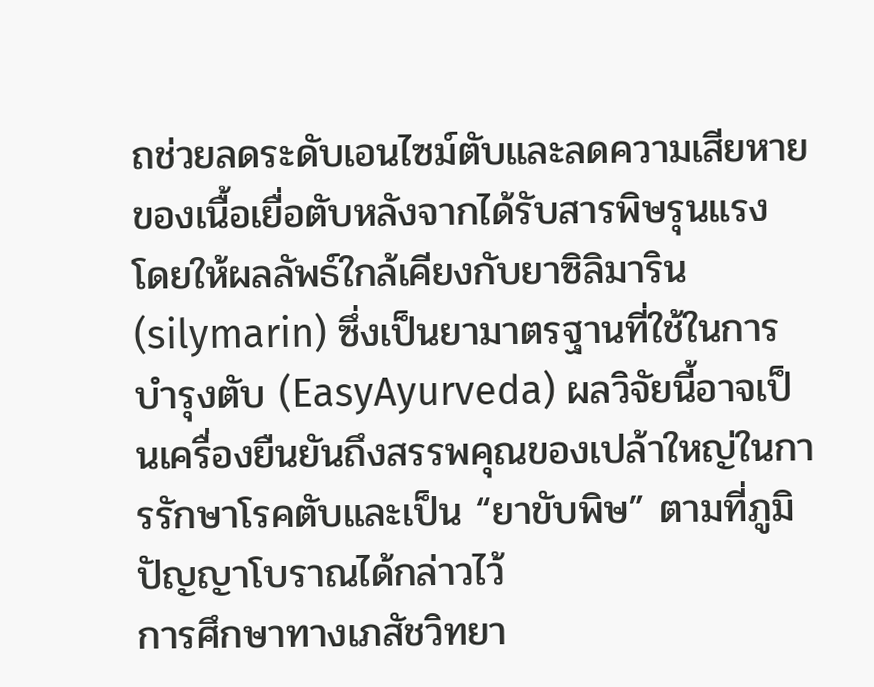ถช่วยลดระดับเอนไซม์ตับและลดความเสียหายของเนื้อเยื่อตับหลังจากได้รับสารพิษรุนแรง โดยให้ผลลัพธ์ใกล้เคียงกับยาซิลิมาริน (silymarin) ซึ่งเป็นยามาตรฐานที่ใช้ในการบำรุงตับ (EasyAyurveda) ผลวิจัยนี้อาจเป็นเครื่องยืนยันถึงสรรพคุณของเปล้าใหญ่ในการรักษาโรคตับและเป็น “ยาขับพิษ” ตามที่ภูมิปัญญาโบราณได้กล่าวไว้
การศึกษาทางเภสัชวิทยา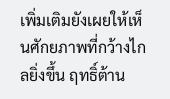เพิ่มเติมยังเผยให้เห็นศักยภาพที่กว้างไกลยิ่งขึ้น ฤทธิ์ต้าน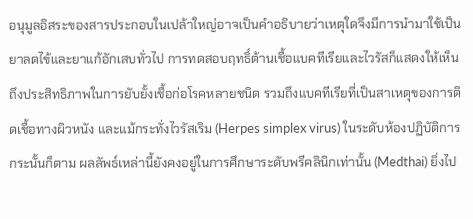อนุมูลอิสระของสารประกอบในเปล้าใหญ่อาจเป็นคำอธิบายว่าเหตุใดจึงมีการนำมาใช้เป็นยาลดไข้และยาแก้อักเสบทั่วไป การทดสอบฤทธิ์ต้านเชื้อแบคทีเรียและไวรัสก็แสดงให้เห็นถึงประสิทธิภาพในการยับยั้งเชื้อก่อโรคหลายชนิด รวมถึงแบคทีเรียที่เป็นสาเหตุของการติดเชื้อทางผิวหนัง และแม้กระทั่งไวรัสเริม (Herpes simplex virus) ในระดับห้องปฏิบัติการ กระนั้นก็ตาม ผลลัพธ์เหล่านี้ยังคงอยู่ในการศึกษาระดับพรีคลินิกเท่านั้น (Medthai) ยิ่งไป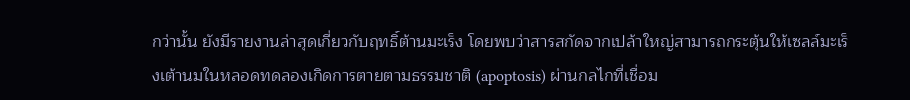กว่านั้น ยังมีรายงานล่าสุดเกี่ยวกับฤทธิ์ต้านมะเร็ง โดยพบว่าสารสกัดจากเปล้าใหญ่สามารถกระตุ้นให้เซลล์มะเร็งเต้านมในหลอดทดลองเกิดการตายตามธรรมชาติ (apoptosis) ผ่านกลไกที่เชื่อม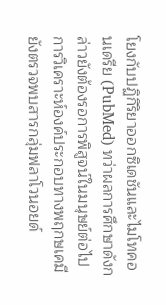โยงกับปฏิกิริยาออกซิเดชันและไมโทคอนเดรีย (PubMed) ทว่าผลการศึกษาดังกล่าวยังต้องรอการพิสูจน์ในมนุษย์ต่อไป
การวิเคราะห์องค์ประกอบทางพฤกษเคมียังตรวจพบสารกลุ่มฟลาโวนอยด์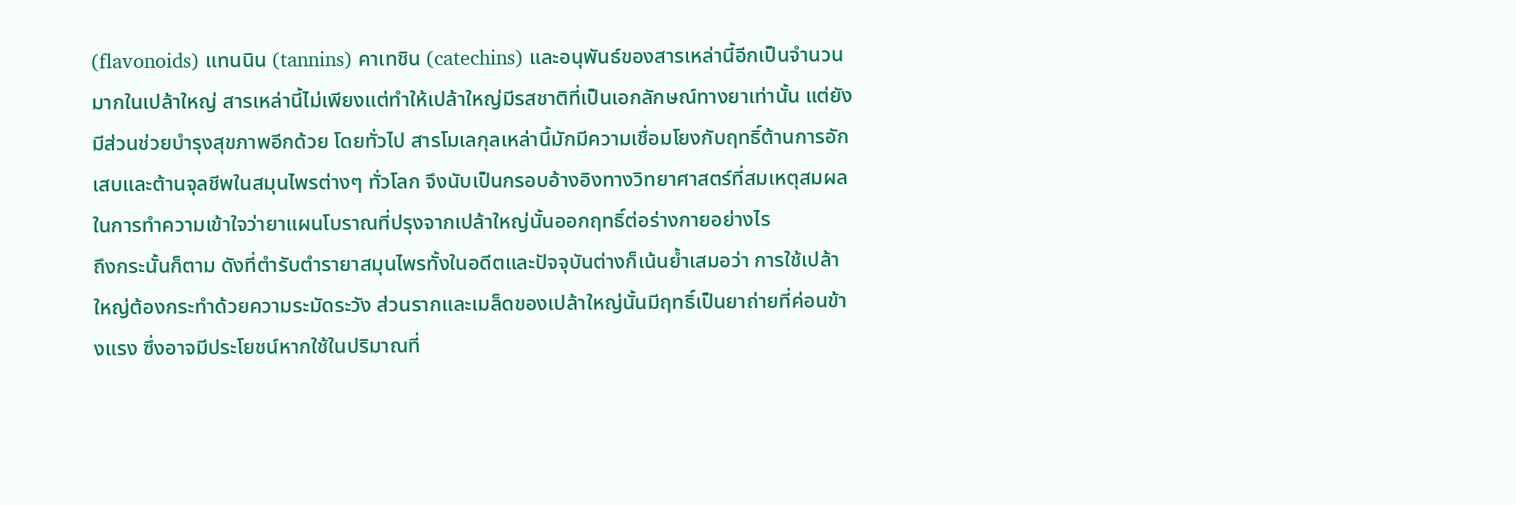(flavonoids) แทนนิน (tannins) คาเทชิน (catechins) และอนุพันธ์ของสารเหล่านี้อีกเป็นจำนวนมากในเปล้าใหญ่ สารเหล่านี้ไม่เพียงแต่ทำให้เปล้าใหญ่มีรสชาติที่เป็นเอกลักษณ์ทางยาเท่านั้น แต่ยังมีส่วนช่วยบำรุงสุขภาพอีกด้วย โดยทั่วไป สารโมเลกุลเหล่านี้มักมีความเชื่อมโยงกับฤทธิ์ต้านการอักเสบและต้านจุลชีพในสมุนไพรต่างๆ ทั่วโลก จึงนับเป็นกรอบอ้างอิงทางวิทยาศาสตร์ที่สมเหตุสมผลในการทำความเข้าใจว่ายาแผนโบราณที่ปรุงจากเปล้าใหญ่นั้นออกฤทธิ์ต่อร่างกายอย่างไร
ถึงกระนั้นก็ตาม ดังที่ตำรับตำรายาสมุนไพรทั้งในอดีตและปัจจุบันต่างก็เน้นย้ำเสมอว่า การใช้เปล้าใหญ่ต้องกระทำด้วยความระมัดระวัง ส่วนรากและเมล็ดของเปล้าใหญ่นั้นมีฤทธิ์เป็นยาถ่ายที่ค่อนข้างแรง ซึ่งอาจมีประโยชน์หากใช้ในปริมาณที่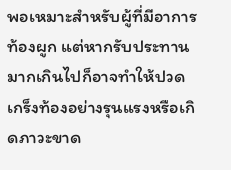พอเหมาะสำหรับผู้ที่มีอาการท้องผูก แต่หากรับประทานมากเกินไปก็อาจทำให้ปวดเกร็งท้องอย่างรุนแรงหรือเกิดภาวะขาด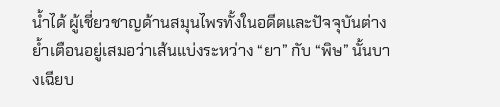น้ำได้ ผู้เชี่ยวชาญด้านสมุนไพรทั้งในอดีตและปัจจุบันต่างย้ำเตือนอยู่เสมอว่าเส้นแบ่งระหว่าง “ยา” กับ “พิษ” นั้นบางเฉียบ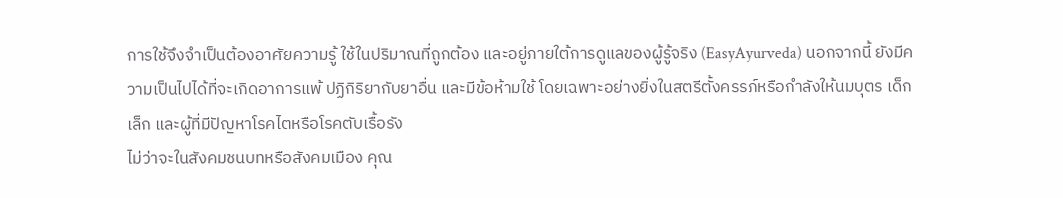การใช้จึงจำเป็นต้องอาศัยความรู้ ใช้ในปริมาณที่ถูกต้อง และอยู่ภายใต้การดูแลของผู้รู้จริง (EasyAyurveda) นอกจากนี้ ยังมีความเป็นไปได้ที่จะเกิดอาการแพ้ ปฏิกิริยากับยาอื่น และมีข้อห้ามใช้ โดยเฉพาะอย่างยิ่งในสตรีตั้งครรภ์หรือกำลังให้นมบุตร เด็กเล็ก และผู้ที่มีปัญหาโรคไตหรือโรคตับเรื้อรัง
ไม่ว่าจะในสังคมชนบทหรือสังคมเมือง คุณ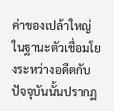ค่าของเปล้าใหญ่ในฐานะตัวเชื่อมโยงระหว่างอดีตกับปัจจุบันนั้นปรากฏ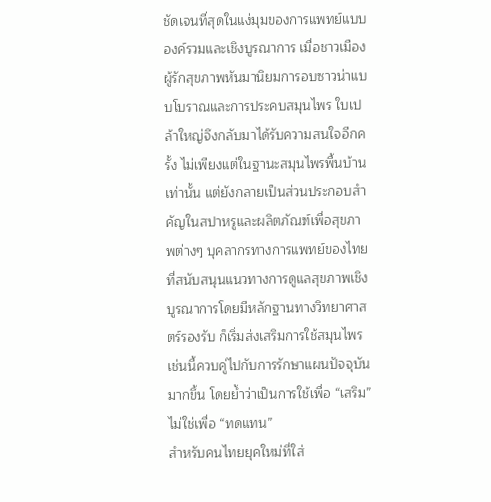ชัดเจนที่สุดในแง่มุมของการแพทย์แบบองค์รวมและเชิงบูรณาการ เมื่อชาวเมืองผู้รักสุขภาพหันมานิยมการอบซาวน่าแบบโบราณและการประคบสมุนไพร ใบเปล้าใหญ่จึงกลับมาได้รับความสนใจอีกครั้ง ไม่เพียงแต่ในฐานะสมุนไพรพื้นบ้านเท่านั้น แต่ยังกลายเป็นส่วนประกอบสำคัญในสปาหรูและผลิตภัณฑ์เพื่อสุขภาพต่างๆ บุคลากรทางการแพทย์ของไทยที่สนับสนุนแนวทางการดูแลสุขภาพเชิงบูรณาการโดยมีหลักฐานทางวิทยาศาสตร์รองรับ ก็เริ่มส่งเสริมการใช้สมุนไพรเช่นนี้ควบคู่ไปกับการรักษาแผนปัจจุบันมากขึ้น โดยย้ำว่าเป็นการใช้เพื่อ “เสริม” ไม่ใช่เพื่อ “ทดแทน”
สำหรับคนไทยยุคใหม่ที่ใส่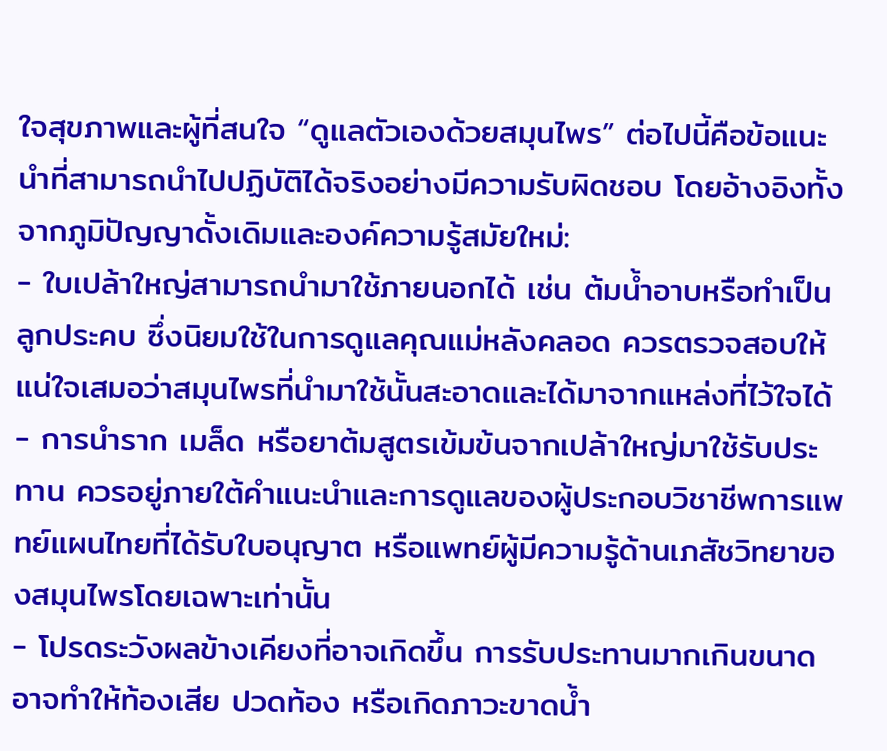ใจสุขภาพและผู้ที่สนใจ “ดูแลตัวเองด้วยสมุนไพร” ต่อไปนี้คือข้อแนะนำที่สามารถนำไปปฏิบัติได้จริงอย่างมีความรับผิดชอบ โดยอ้างอิงทั้งจากภูมิปัญญาดั้งเดิมและองค์ความรู้สมัยใหม่:
- ใบเปล้าใหญ่สามารถนำมาใช้ภายนอกได้ เช่น ต้มน้ำอาบหรือทำเป็นลูกประคบ ซึ่งนิยมใช้ในการดูแลคุณแม่หลังคลอด ควรตรวจสอบให้แน่ใจเสมอว่าสมุนไพรที่นำมาใช้นั้นสะอาดและได้มาจากแหล่งที่ไว้ใจได้
- การนำราก เมล็ด หรือยาต้มสูตรเข้มข้นจากเปล้าใหญ่มาใช้รับประทาน ควรอยู่ภายใต้คำแนะนำและการดูแลของผู้ประกอบวิชาชีพการแพทย์แผนไทยที่ได้รับใบอนุญาต หรือแพทย์ผู้มีความรู้ด้านเภสัชวิทยาของสมุนไพรโดยเฉพาะเท่านั้น
- โปรดระวังผลข้างเคียงที่อาจเกิดขึ้น การรับประทานมากเกินขนาดอาจทำให้ท้องเสีย ปวดท้อง หรือเกิดภาวะขาดน้ำ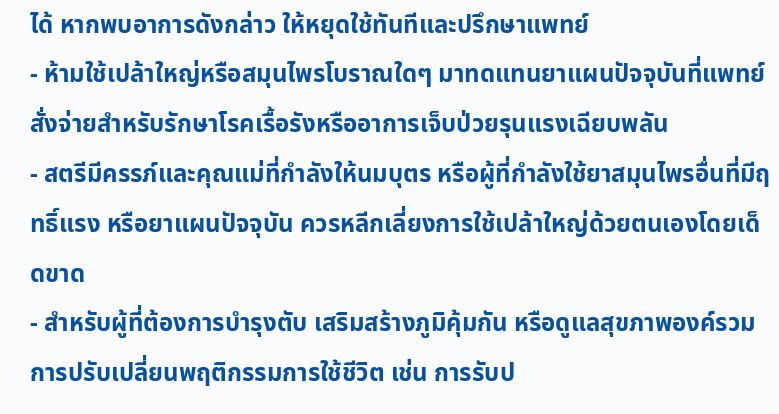ได้ หากพบอาการดังกล่าว ให้หยุดใช้ทันทีและปรึกษาแพทย์
- ห้ามใช้เปล้าใหญ่หรือสมุนไพรโบราณใดๆ มาทดแทนยาแผนปัจจุบันที่แพทย์สั่งจ่ายสำหรับรักษาโรคเรื้อรังหรืออาการเจ็บป่วยรุนแรงเฉียบพลัน
- สตรีมีครรภ์และคุณแม่ที่กำลังให้นมบุตร หรือผู้ที่กำลังใช้ยาสมุนไพรอื่นที่มีฤทธิ์แรง หรือยาแผนปัจจุบัน ควรหลีกเลี่ยงการใช้เปล้าใหญ่ด้วยตนเองโดยเด็ดขาด
- สำหรับผู้ที่ต้องการบำรุงตับ เสริมสร้างภูมิคุ้มกัน หรือดูแลสุขภาพองค์รวม การปรับเปลี่ยนพฤติกรรมการใช้ชีวิต เช่น การรับป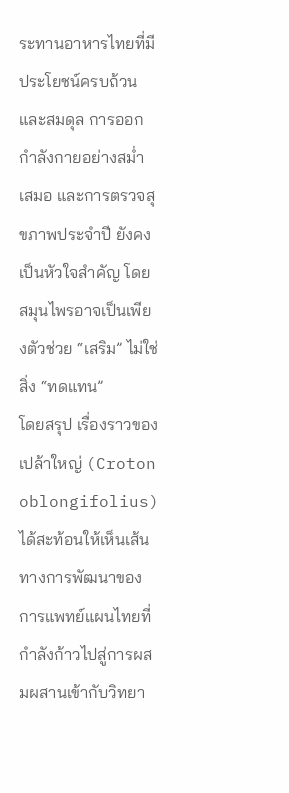ระทานอาหารไทยที่มีประโยชน์ครบถ้วนและสมดุล การออกกำลังกายอย่างสม่ำเสมอ และการตรวจสุขภาพประจำปี ยังคงเป็นหัวใจสำคัญ โดยสมุนไพรอาจเป็นเพียงตัวช่วย “เสริม” ไม่ใช่สิ่ง “ทดแทน”
โดยสรุป เรื่องราวของเปล้าใหญ่ (Croton oblongifolius) ได้สะท้อนให้เห็นเส้นทางการพัฒนาของการแพทย์แผนไทยที่กำลังก้าวไปสู่การผสมผสานเข้ากับวิทยา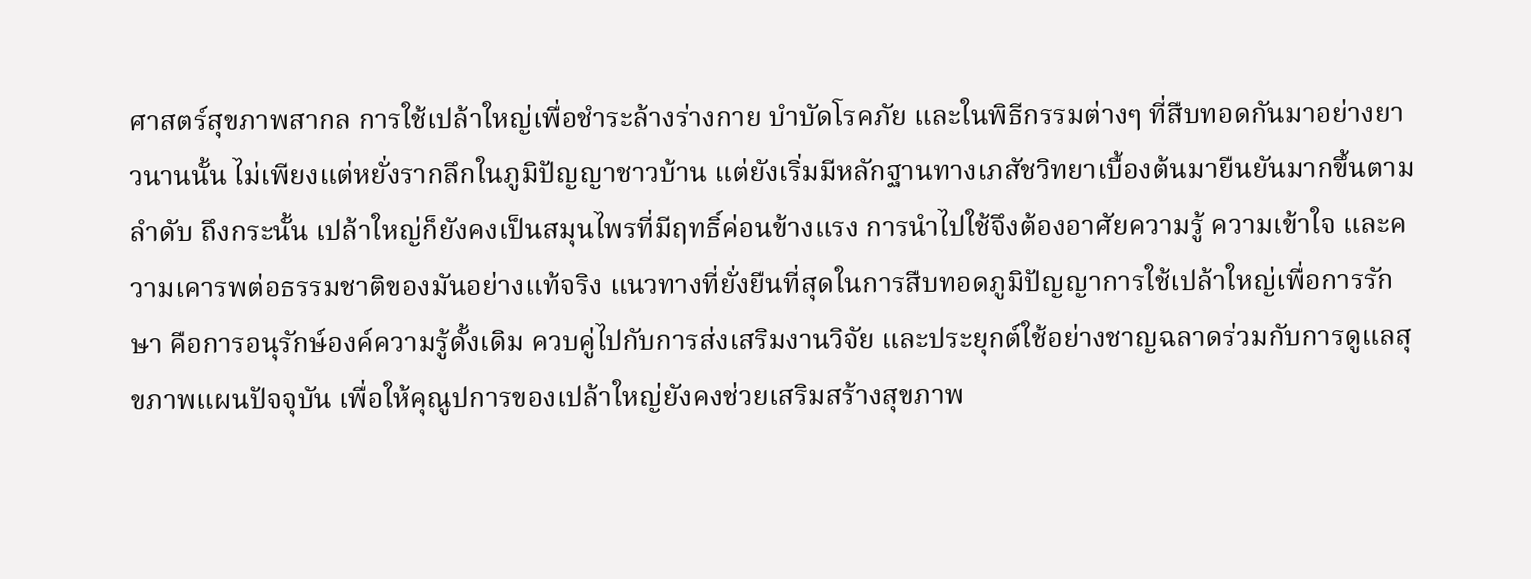ศาสตร์สุขภาพสากล การใช้เปล้าใหญ่เพื่อชำระล้างร่างกาย บำบัดโรคภัย และในพิธีกรรมต่างๆ ที่สืบทอดกันมาอย่างยาวนานนั้น ไม่เพียงแต่หยั่งรากลึกในภูมิปัญญาชาวบ้าน แต่ยังเริ่มมีหลักฐานทางเภสัชวิทยาเบื้องต้นมายืนยันมากขึ้นตามลำดับ ถึงกระนั้น เปล้าใหญ่ก็ยังคงเป็นสมุนไพรที่มีฤทธิ์ค่อนข้างแรง การนำไปใช้จึงต้องอาศัยความรู้ ความเข้าใจ และความเคารพต่อธรรมชาติของมันอย่างแท้จริง แนวทางที่ยั่งยืนที่สุดในการสืบทอดภูมิปัญญาการใช้เปล้าใหญ่เพื่อการรักษา คือการอนุรักษ์องค์ความรู้ดั้งเดิม ควบคู่ไปกับการส่งเสริมงานวิจัย และประยุกต์ใช้อย่างชาญฉลาดร่วมกับการดูแลสุขภาพแผนปัจจุบัน เพื่อให้คุณูปการของเปล้าใหญ่ยังคงช่วยเสริมสร้างสุขภาพ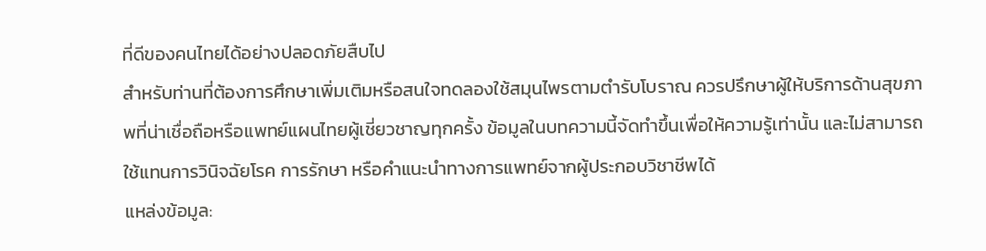ที่ดีของคนไทยได้อย่างปลอดภัยสืบไป
สำหรับท่านที่ต้องการศึกษาเพิ่มเติมหรือสนใจทดลองใช้สมุนไพรตามตำรับโบราณ ควรปรึกษาผู้ให้บริการด้านสุขภาพที่น่าเชื่อถือหรือแพทย์แผนไทยผู้เชี่ยวชาญทุกครั้ง ข้อมูลในบทความนี้จัดทำขึ้นเพื่อให้ความรู้เท่านั้น และไม่สามารถใช้แทนการวินิจฉัยโรค การรักษา หรือคำแนะนำทางการแพทย์จากผู้ประกอบวิชาชีพได้
แหล่งข้อมูล: